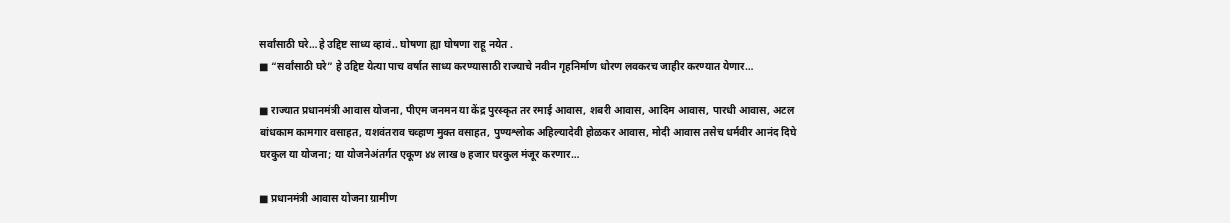सर्वांसाठी घरे…हे उद्दिष्ट साध्य व्हावं.. घोषणा ह्या घोषणा राहू नयेत .
■ “सर्वांसाठी घरे” हे उद्दिष्ट येत्या पाच वर्षात साध्य करण्यासाठी राज्याचे नवीन गृहनिर्माण धोरण लवकरच जाहीर करण्यात येणार…

■ राज्यात प्रधानमंत्री आवास योजना, पीएम जनमन या केंद्र पुरस्कृत तर रमाई आवास, शबरी आवास, आदिम आवास, पारधी आवास, अटल बांधकाम कामगार वसाहत, यशवंतराव चव्हाण मुक्त वसाहत, पुण्यश्लोक अहिल्यादेवी होळकर आवास, मोदी आवास तसेच धर्मवीर आनंद दिघे घरकुल या योजना; या योजनेअंतर्गत एकूण ४४ लाख ७ हजार घरकुल मंजूर करणार…

■ प्रधानमंत्री आवास योजना ग्रामीण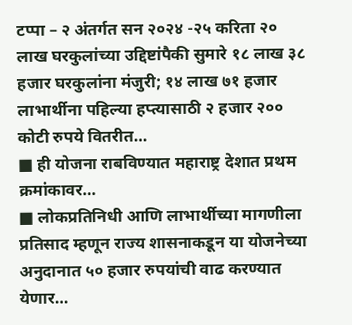टप्पा – २ अंतर्गत सन २०२४ -२५ करिता २० लाख घरकुलांच्या उद्दिष्टांपैकी सुमारे १८ लाख ३८ हजार घरकुलांना मंजुरी; १४ लाख ७१ हजार लाभार्थीना पहिल्या हप्त्यासाठी २ हजार २०० कोटी रुपये वितरीत…
■ ही योजना राबविण्यात महाराष्ट्र देशात प्रथम क्रमांकावर…
■ लोकप्रतिनिधी आणि लाभार्थीच्या मागणीला प्रतिसाद म्हणून राज्य शासनाकडून या योजनेच्या अनुदानात ५० हजार रुपयांची वाढ करण्यात येणार…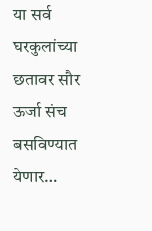या सर्व घरकुलांच्या छतावर सौर ऊर्जा संच बसविण्यात येणार…